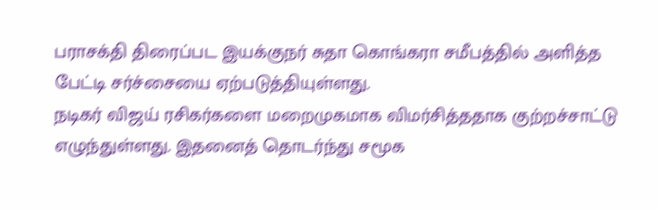பராசக்தி திரைப்பட இயக்குநர் சுதா கொங்கரா சமீபத்தில் அளித்த பேட்டி சர்ச்சையை ஏற்படுத்தியுள்ளது.
நடிகர் விஜய் ரசிகர்களை மறைமுகமாக விமர்சித்ததாக குற்றச்சாட்டு எழுந்துள்ளது. இதனைத் தொடர்ந்து சமூக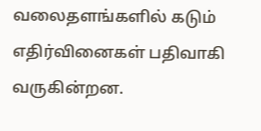வலைதளங்களில் கடும் எதிர்வினைகள் பதிவாகி வருகின்றன.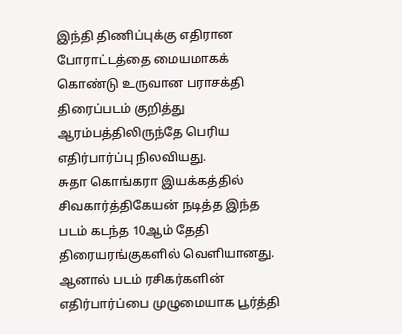இந்தி திணிப்புக்கு எதிரான போராட்டத்தை மையமாகக் கொண்டு உருவான பராசக்தி திரைப்படம் குறித்து ஆரம்பத்திலிருந்தே பெரிய எதிர்பார்ப்பு நிலவியது.
சுதா கொங்கரா இயக்கத்தில் சிவகார்த்திகேயன் நடித்த இந்த படம் கடந்த 10ஆம் தேதி திரையரங்குகளில் வெளியானது. ஆனால் படம் ரசிகர்களின் எதிர்பார்ப்பை முழுமையாக பூர்த்தி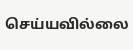செய்யவில்லை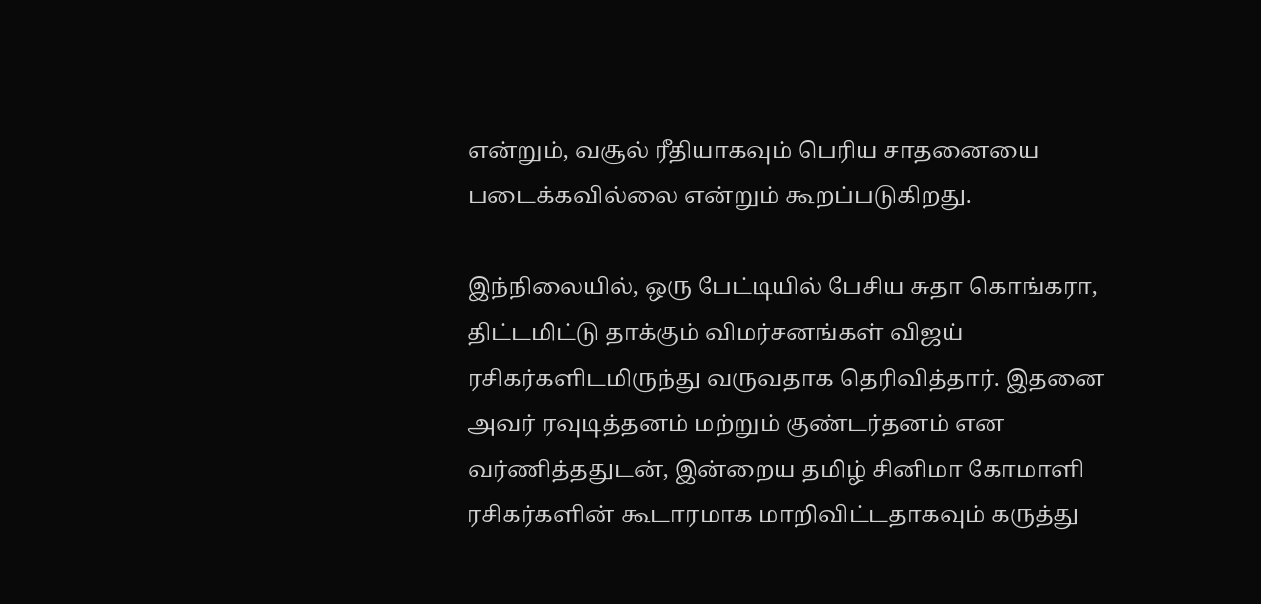என்றும், வசூல் ரீதியாகவும் பெரிய சாதனையை படைக்கவில்லை என்றும் கூறப்படுகிறது.

இந்நிலையில், ஒரு பேட்டியில் பேசிய சுதா கொங்கரா, திட்டமிட்டு தாக்கும் விமர்சனங்கள் விஜய் ரசிகர்களிடமிருந்து வருவதாக தெரிவித்தார். இதனை அவர் ரவுடித்தனம் மற்றும் குண்டர்தனம் என வர்ணித்ததுடன், இன்றைய தமிழ் சினிமா கோமாளி ரசிகர்களின் கூடாரமாக மாறிவிட்டதாகவும் கருத்து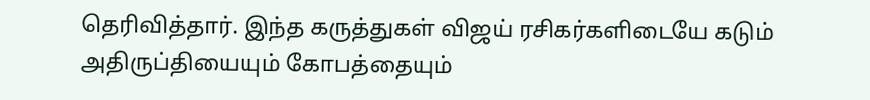தெரிவித்தார். இந்த கருத்துகள் விஜய் ரசிகர்களிடையே கடும் அதிருப்தியையும் கோபத்தையும்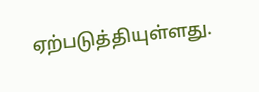ஏற்படுத்தியுள்ளது.